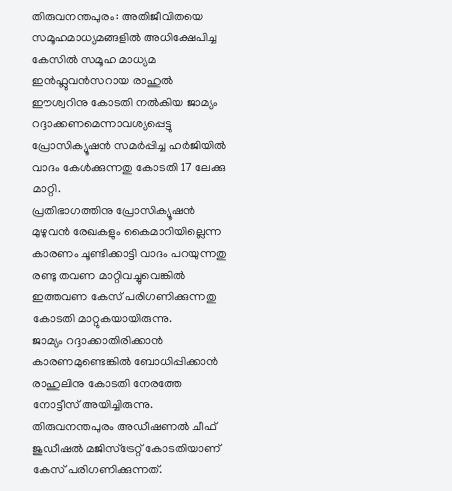തിരുവനന്തപുരം: അതിജീവിതയെ സമൂഹമാധ്യമങ്ങളിൽ അധിക്ഷേപിച്ച കേസിൽ സമൂഹ മാധ്യമ ഇൻഫ്ലുവൻസറായ രാഹുൽ ഈശ്വറിനു കോടതി നൽകിയ ജാമ്യം റദ്ദാക്കണമെന്നാവശ്യപ്പെട്ടു പ്രോസിക്യൂഷൻ സമർപ്പിച്ച ഹർജിയിൽ വാദം കേൾക്കുന്നതു കോടതി 17 ലേക്കു മാറ്റി.
പ്രതിഭാഗത്തിനു പ്രോസിക്യൂഷൻ മുഴുവൻ രേഖകളും കൈമാറിയില്ലെന്ന കാരണം ചൂണ്ടിക്കാട്ടി വാദം പറയുന്നതു രണ്ടു തവണ മാറ്റിവച്ചുവെങ്കിൽ ഇത്തവണ കേസ് പരിഗണിക്കുന്നതു കോടതി മാറ്റുകയായിരുന്നു.
ജാമ്യം റദ്ദാക്കാതിരിക്കാൻ കാരണമുണ്ടെങ്കിൽ ബോധിപ്പിക്കാൻ രാഹുലിനു കോടതി നേരത്തേ നോട്ടീസ് അയിച്ചിരുന്നു. തിരുവനന്തപുരം അഡീഷണൽ ചീഫ് ജുഡീഷൽ മജിസ്ട്രേറ്റ് കോടതിയാണ് കേസ് പരിഗണിക്കുന്നത്.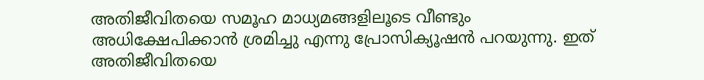അതിജീവിതയെ സമൂഹ മാധ്യമങ്ങളിലൂടെ വീണ്ടും അധിക്ഷേപിക്കാൻ ശ്രമിച്ചു എന്നു പ്രോസിക്യൂഷൻ പറയുന്നു. ഇത് അതിജീവിതയെ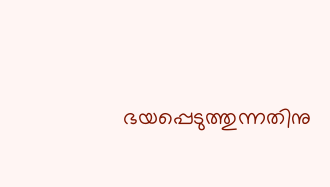ഭയപ്പെടുത്തുന്നതിനു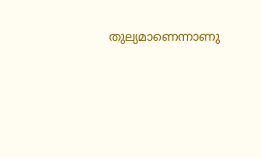തുല്യമാണെന്നാണു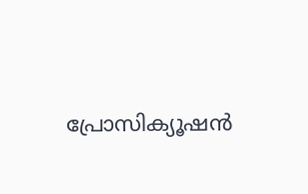പ്രോസിക്യൂഷൻ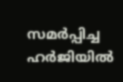സമർപ്പിച്ച ഹർജിയിൽ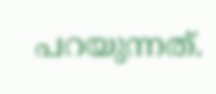പറയുന്നത്.